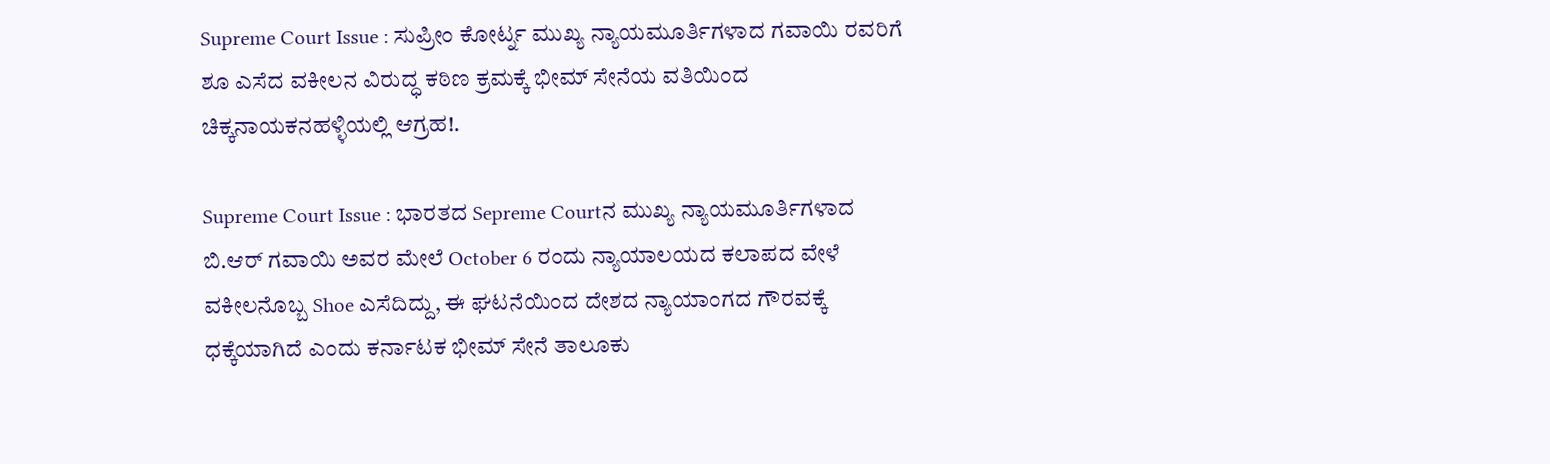Supreme Court Issue : ಸುಪ್ರೀಂ ಕೋರ್ಟ್ನ ಮುಖ್ಯ ನ್ಯಾಯಮೂರ್ತಿಗಳಾದ ಗವಾಯಿ ರವರಿಗೆ ಶೂ ಎಸೆದ ವಕೀಲನ ವಿರುದ್ಧ ಕಠಿಣ ಕ್ರಮಕ್ಕೆ ಭೀಮ್ ಸೇನೆಯ ವತಿಯಿಂದ ಚಿಕ್ಕನಾಯಕನಹಳ್ಳಿಯಲ್ಲಿ ಆಗ್ರಹ!.

Supreme Court Issue : ಭಾರತದ Sepreme Courtನ ಮುಖ್ಯ ನ್ಯಾಯಮೂರ್ತಿಗಳಾದ ಬಿ.ಆರ್ ಗವಾಯಿ ಅವರ ಮೇಲೆ October 6 ರಂದು ನ್ಯಾಯಾಲಯದ ಕಲಾಪದ ವೇಳೆ ವಕೀಲನೊಬ್ಬ Shoe ಎಸೆದಿದ್ದು, ಈ ಘಟನೆಯಿಂದ ದೇಶದ ನ್ಯಾಯಾಂಗದ ಗೌರವಕ್ಕೆ ಧಕ್ಕೆಯಾಗಿದೆ ಎಂದು ಕರ್ನಾಟಕ ಭೀಮ್ ಸೇನೆ ತಾಲೂಕು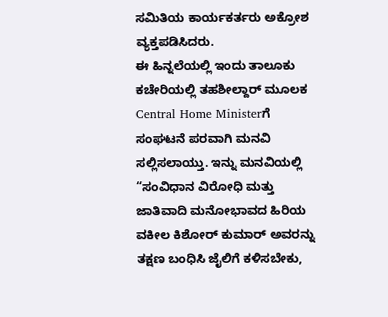ಸಮಿತಿಯ ಕಾರ್ಯಕರ್ತರು ಅಕ್ರೋಶ ವ್ಯಕ್ತಪಡಿಸಿದರು.
ಈ ಹಿನ್ನಲೆಯಲ್ಲಿ ಇಂದು ತಾಲೂಕು ಕಚೇರಿಯಲ್ಲಿ ತಹಶೀಲ್ದಾರ್ ಮೂಲಕ Central Home Ministerಗೆ ಸಂಘಟನೆ ಪರವಾಗಿ ಮನವಿ ಸಲ್ಲಿಸಲಾಯ್ತು. ಇನ್ನು ಮನವಿಯಲ್ಲಿ “ಸಂವಿಧಾನ ವಿರೋಧಿ ಮತ್ತು ಜಾತಿವಾದಿ ಮನೋಭಾವದ ಹಿರಿಯ ವಕೀಲ ಕಿಶೋರ್ ಕುಮಾರ್ ಅವರನ್ನು ತಕ್ಷಣ ಬಂಧಿಸಿ ಜೈಲಿಗೆ ಕಳಿಸಬೇಕು,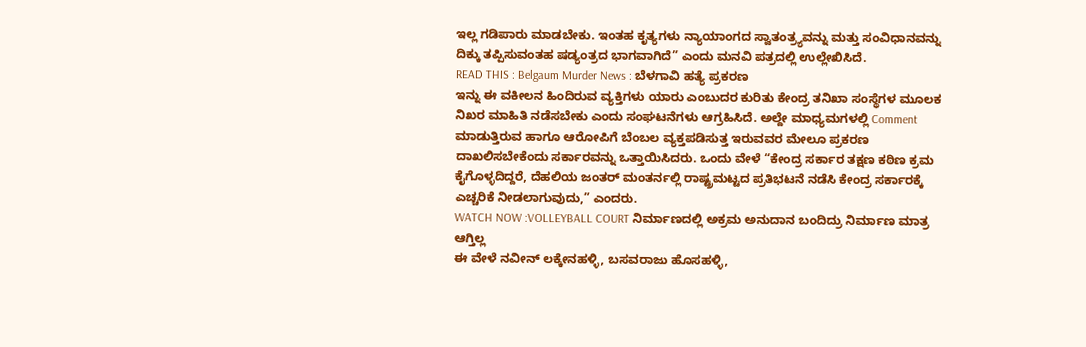ಇಲ್ಲ ಗಡಿಪಾರು ಮಾಡಬೇಕು. ಇಂತಹ ಕೃತ್ಯಗಳು ನ್ಯಾಯಾಂಗದ ಸ್ವಾತಂತ್ರ್ಯವನ್ನು ಮತ್ತು ಸಂವಿಧಾನವನ್ನು ದಿಕ್ಕು ತಪ್ಪಿಸುವಂತಹ ಷಡ್ಯಂತ್ರದ ಭಾಗವಾಗಿದೆ” ಎಂದು ಮನವಿ ಪತ್ರದಲ್ಲಿ ಉಲ್ಲೇಖಿಸಿದೆ.
READ THIS : Belgaum Murder News : ಬೆಳಗಾವಿ ಹತ್ಯೆ ಪ್ರಕರಣ
ಇನ್ನು ಈ ವಕೀಲನ ಹಿಂದಿರುವ ವ್ಯಕ್ತಿಗಳು ಯಾರು ಎಂಬುದರ ಕುರಿತು ಕೇಂದ್ರ ತನಿಖಾ ಸಂಸ್ಥೆಗಳ ಮೂಲಕ ನಿಖರ ಮಾಹಿತಿ ನಡೆಸಬೇಕು ಎಂದು ಸಂಘಟನೆಗಳು ಆಗ್ರಹಿಸಿದೆ. ಅಲ್ದೇ ಮಾಧ್ಯಮಗಳಲ್ಲಿ Comment ಮಾಡುತ್ತಿರುವ ಹಾಗೂ ಆರೋಪಿಗೆ ಬೆಂಬಲ ವ್ಯಕ್ತಪಡಿಸುತ್ತ ಇರುವವರ ಮೇಲೂ ಪ್ರಕರಣ ದಾಖಲಿಸಬೇಕೆಂದು ಸರ್ಕಾರವನ್ನು ಒತ್ತಾಯಿಸಿದರು. ಒಂದು ವೇಳೆ “ಕೇಂದ್ರ ಸರ್ಕಾರ ತಕ್ಷಣ ಕಠಿಣ ಕ್ರಮ ಕೈಗೊಳ್ಳದಿದ್ದರೆ, ದೆಹಲಿಯ ಜಂತರ್ ಮಂತರ್ನಲ್ಲಿ ರಾಷ್ಟ್ರಮಟ್ಟದ ಪ್ರತಿಭಟನೆ ನಡೆಸಿ ಕೇಂದ್ರ ಸರ್ಕಾರಕ್ಕೆ ಎಚ್ಚರಿಕೆ ನೀಡಲಾಗುವುದು,” ಎಂದರು.
WATCH NOW :VOLLEYBALL COURT ನಿರ್ಮಾಣದಲ್ಲಿ ಅಕ್ರಮ ಅನುದಾನ ಬಂದಿದ್ರು ನಿರ್ಮಾಣ ಮಾತ್ರ ಆಗ್ತಿಲ್ಲ
ಈ ವೇಳೆ ನವೀನ್ ಲಕ್ಕೇನಹಳ್ಳಿ, ಬಸವರಾಜು ಹೊಸಹಳ್ಳಿ,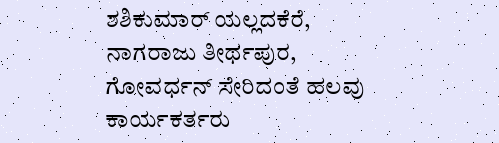ಶಶಿಕುಮಾರ್ ಯಲ್ಲದಕೆರೆ, ನಾಗರಾಜು ತೀರ್ಥಪುರ, ಗೋವರ್ಧನ್ ಸೇರಿದಂತೆ ಹಲವು ಕಾರ್ಯಕರ್ತರು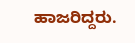ಹಾಜರಿದ್ದರು.